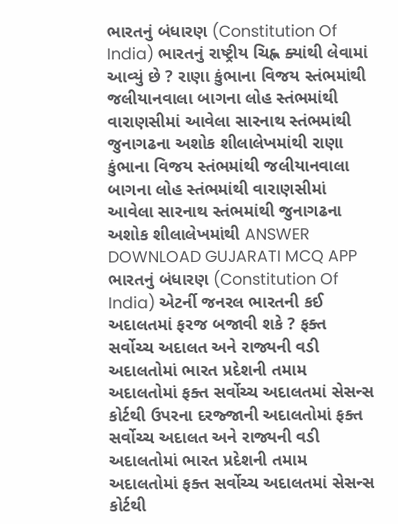ભારતનું બંધારણ (Constitution Of India) ભારતનું રાષ્ટ્રીય ચિહ્ન ક્યાંથી લેવામાં આવ્યું છે ? રાણા કુંભાના વિજય સ્તંભમાંથી જલીયાનવાલા બાગના લોહ સ્તંભમાંથી વારાણસીમાં આવેલા સારનાથ સ્તંભમાંથી જુનાગઢના અશોક શીલાલેખમાંથી રાણા કુંભાના વિજય સ્તંભમાંથી જલીયાનવાલા બાગના લોહ સ્તંભમાંથી વારાણસીમાં આવેલા સારનાથ સ્તંભમાંથી જુનાગઢના અશોક શીલાલેખમાંથી ANSWER DOWNLOAD GUJARATI MCQ APP
ભારતનું બંધારણ (Constitution Of India) એટર્ની જનરલ ભારતની કઈ અદાલતમાં ફરજ બજાવી શકે ? ફક્ત સર્વોચ્ચ અદાલત અને રાજ્યની વડી અદાલતોમાં ભારત પ્રદેશની તમામ અદાલતોમાં ફક્ત સર્વોચ્ચ અદાલતમાં સેસન્સ કોર્ટથી ઉપરના દરજ્જાની અદાલતોમાં ફક્ત સર્વોચ્ચ અદાલત અને રાજ્યની વડી અદાલતોમાં ભારત પ્રદેશની તમામ અદાલતોમાં ફક્ત સર્વોચ્ચ અદાલતમાં સેસન્સ કોર્ટથી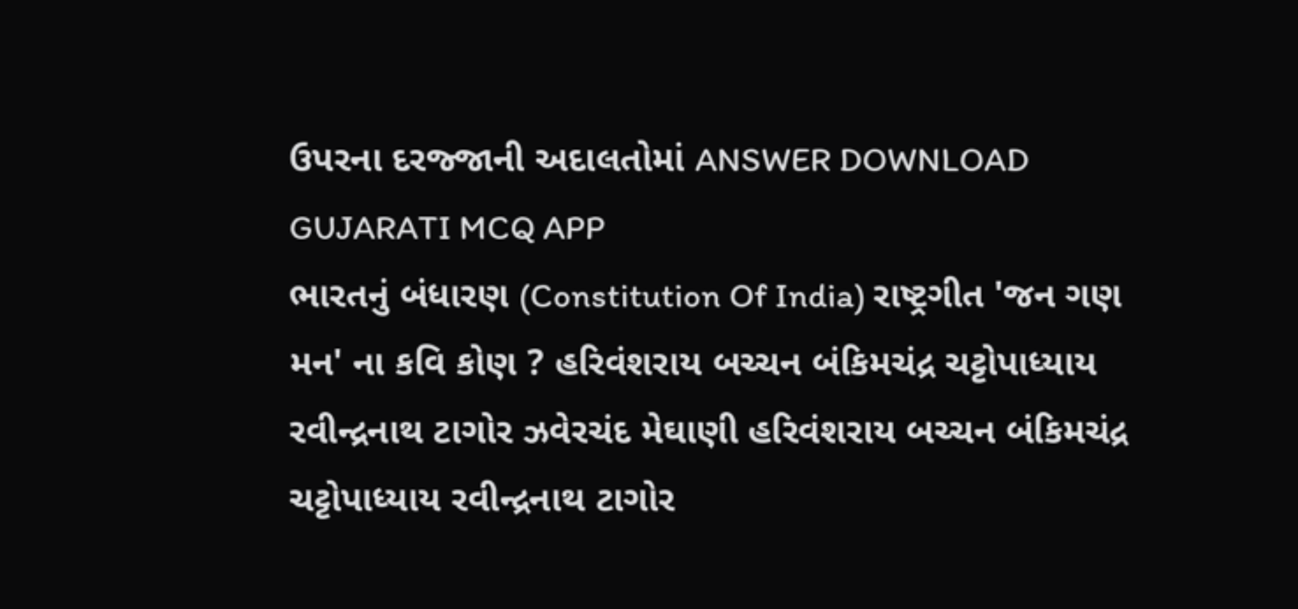ઉપરના દરજ્જાની અદાલતોમાં ANSWER DOWNLOAD GUJARATI MCQ APP
ભારતનું બંધારણ (Constitution Of India) રાષ્ટ્રગીત 'જન ગણ મન' ના કવિ કોણ ? હરિવંશરાય બચ્ચન બંકિમચંદ્ર ચટ્ટોપાધ્યાય રવીન્દ્રનાથ ટાગોર ઝવેરચંદ મેઘાણી હરિવંશરાય બચ્ચન બંકિમચંદ્ર ચટ્ટોપાધ્યાય રવીન્દ્રનાથ ટાગોર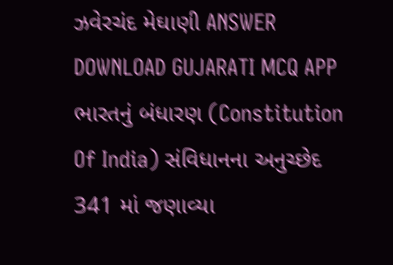ઝવેરચંદ મેઘાણી ANSWER DOWNLOAD GUJARATI MCQ APP
ભારતનું બંધારણ (Constitution Of India) સંવિધાનના અનુચ્છેદ 341 માં જણાવ્યા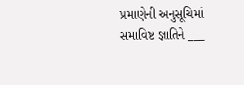પ્રમાણેની અનુસૂચિમાં સમાવિષ્ટ જ્ઞાતિને ___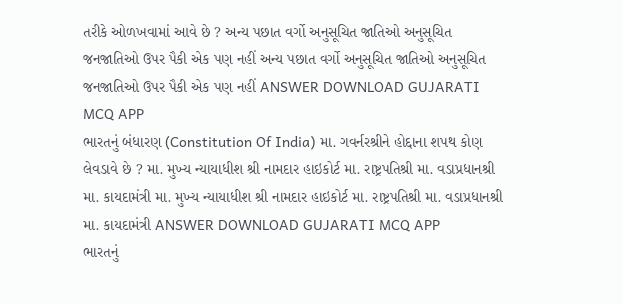તરીકે ઓળખવામાં આવે છે ? અન્ય પછાત વર્ગો અનુસૂચિત જાતિઓ અનુસૂચિત જનજાતિઓ ઉપર પૈકી એક પણ નહીં અન્ય પછાત વર્ગો અનુસૂચિત જાતિઓ અનુસૂચિત જનજાતિઓ ઉપર પૈકી એક પણ નહીં ANSWER DOWNLOAD GUJARATI MCQ APP
ભારતનું બંધારણ (Constitution Of India) મા. ગવર્નરશ્રીને હોદ્દાના શપથ કોણ લેવડાવે છે ? મા. મુખ્ય ન્યાયાધીશ શ્રી નામદાર હાઇકોર્ટ મા. રાષ્ટ્રપતિશ્રી મા. વડાપ્રધાનશ્રી મા. કાયદામંત્રી મા. મુખ્ય ન્યાયાધીશ શ્રી નામદાર હાઇકોર્ટ મા. રાષ્ટ્રપતિશ્રી મા. વડાપ્રધાનશ્રી મા. કાયદામંત્રી ANSWER DOWNLOAD GUJARATI MCQ APP
ભારતનું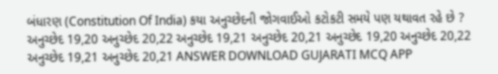બંધારણ (Constitution Of India) કયા અનુચ્છેદની જોગવાઈઓ કટોકટી સમયે પણ યથાવત રહે છે ? અનુચ્છેદ 19,20 અનુચ્છેદ 20,22 અનુચ્છેદ 19,21 અનુચ્છેદ 20,21 અનુચ્છેદ 19,20 અનુચ્છેદ 20,22 અનુચ્છેદ 19,21 અનુચ્છેદ 20,21 ANSWER DOWNLOAD GUJARATI MCQ APP